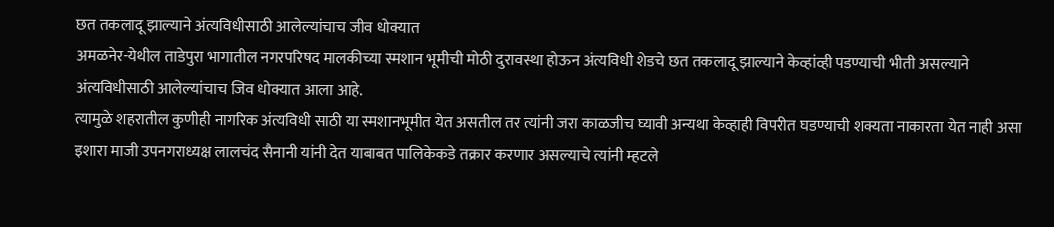छत तकलादू झाल्याने अंत्यविधीसाठी आलेल्यांचाच जीव धोक्यात
अमळनेर-येथील ताडेपुरा भागातील नगरपरिषद मालकीच्या स्मशान भूमीची मोठी दुरावस्था होऊन अंत्यविधी शेडचे छत तकलादू झाल्याने केव्हांव्ही पडण्याची भीती असल्याने अंत्यविधीसाठी आलेल्यांचाच जिव धोक्यात आला आहे.
त्यामुळे शहरातील कुणीही नागरिक अंत्यविधी साठी या स्मशानभूमीत येत असतील तर त्यांनी जरा काळजीच घ्यावी अन्यथा केव्हाही विपरीत घडण्याची शक्यता नाकारता येत नाही असा इशारा माजी उपनगराध्यक्ष लालचंद सैनानी यांनी देत याबाबत पालिकेकडे तक्रार करणार असल्याचे त्यांनी म्हटले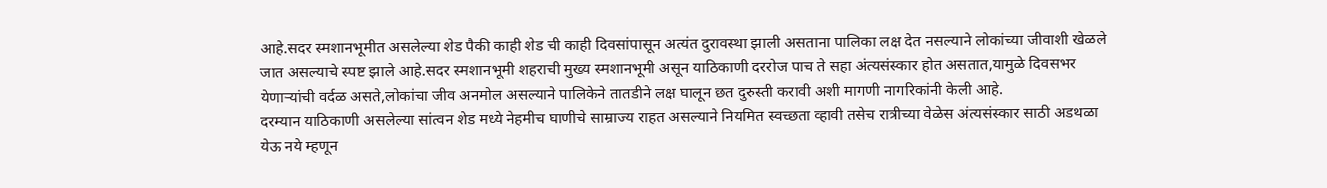आहे.सदर स्मशानभूमीत असलेल्या शेड पैकी काही शेड ची काही दिवसांपासून अत्यंत दुरावस्था झाली असताना पालिका लक्ष देत नसल्याने लोकांच्या जीवाशी खेळले जात असल्याचे स्पष्ट झाले आहे.सदर स्मशानभूमी शहराची मुख्य स्मशानभूमी असून याठिकाणी दररोज पाच ते सहा अंत्यसंस्कार होत असतात,यामुळे दिवसभर येणाऱ्यांची वर्दळ असते,लोकांचा जीव अनमोल असल्याने पालिकेने तातडीने लक्ष घालून छत दुरुस्ती करावी अशी मागणी नागरिकांनी केली आहे.
दरम्यान याठिकाणी असलेल्या सांत्वन शेड मध्ये नेहमीच घाणीचे साम्राज्य राहत असल्याने नियमित स्वच्छता व्हावी तसेच रात्रीच्या वेळेस अंत्यसंस्कार साठी अडथळा येऊ नये म्हणून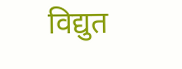विद्युत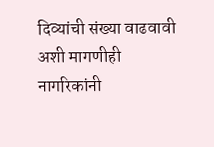दिव्यांची संख्या वाढवावी अशी मागणीही नागरिकांनी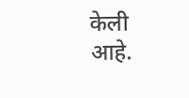केली आहे.